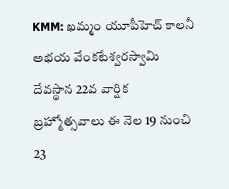KMM: ఖమ్మం యూపీహెచ్ కాలనీ అభయ వేంకటేశ్వరస్వామి దేవస్థాన 22వ వార్షిక బ్రహ్మోత్సవాలు ఈ నెల 19 నుంచి 23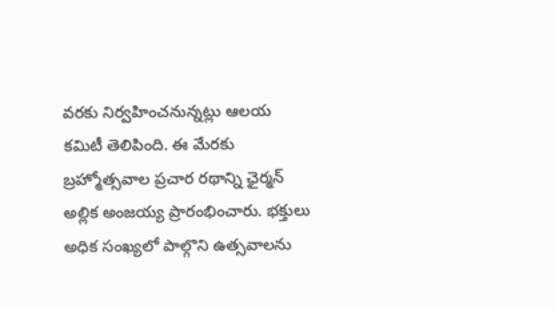వరకు నిర్వహించనున్నట్లు ఆలయ కమిటీ తెలిపింది. ఈ మేరకు బ్రహ్మోత్సవాల ప్రచార రథాన్ని ఛైర్మన్ అల్లిక అంజయ్య ప్రారంభించారు. భక్తులు అధిక సంఖ్యలో పాల్గొని ఉత్సవాలను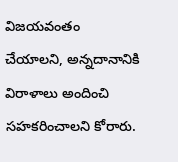విజయవంతం చేయాలని, అన్నదానానికి విరాళాలు అందించి సహకరించాలని కోరారు.